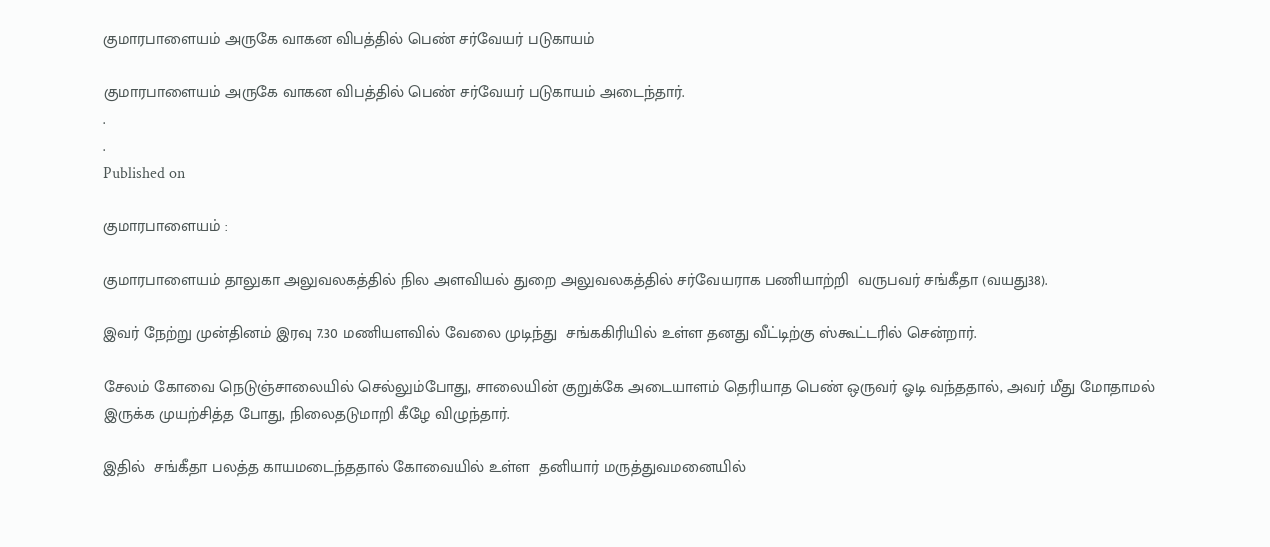குமாரபாளையம் அருகே வாகன விபத்தில் பெண் சர்வேயர் படுகாயம்

குமாரபாளையம் அருகே வாகன விபத்தில் பெண் சர்வேயர் படுகாயம் அடைந்தார்.
.
.
Published on

குமாரபாளையம் :

குமாரபாளையம் தாலுகா அலுவலகத்தில் நில அளவியல் துறை அலுவலகத்தில் சர்வேயராக பணியாற்றி  வருபவர் சங்கீதா (வயது38).

இவர் நேற்று முன்தினம் இரவு 7.30 மணியளவில் வேலை முடிந்து  சங்ககிரியில் உள்ள தனது வீட்டிற்கு ஸ்கூட்டரில் சென்றார்.

சேலம் கோவை நெடுஞ்சாலையில் செல்லும்போது, சாலையின் குறுக்கே அடையாளம் தெரியாத பெண் ஒருவர் ஓடி வந்ததால், அவர் மீது மோதாமல் இருக்க முயற்சித்த போது, நிலைதடுமாறி கீழே விழுந்தார்.

இதில்  சங்கீதா பலத்த காயமடைந்ததால் கோவையில் உள்ள  தனியார் மருத்துவமனையில்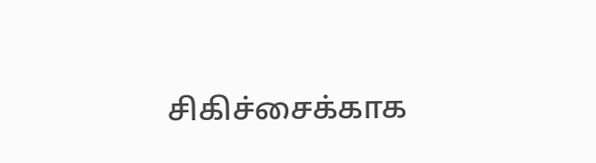சிகிச்சைக்காக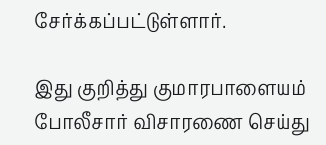சேர்க்கப்பட்டுள்ளார்.

இது குறித்து குமாரபாளையம் போலீசார் விசாரணை செய்து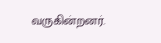வருகின்றனர்.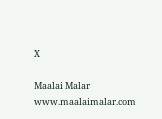X

Maalai Malar
www.maalaimalar.com